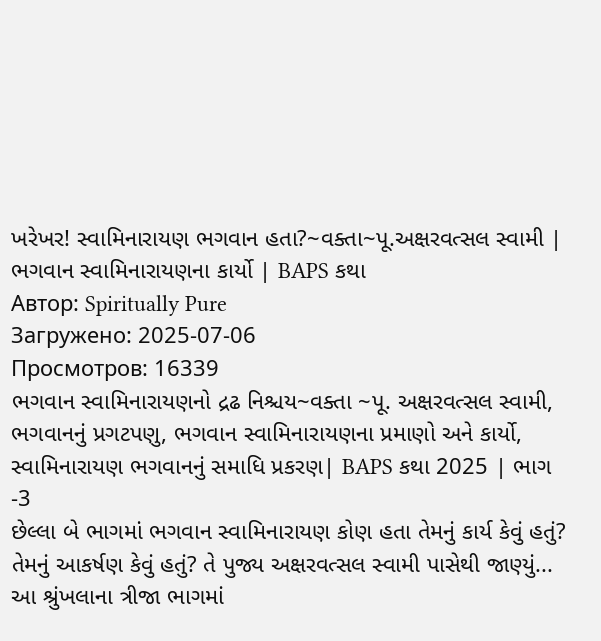ખરેખર! સ્વામિનારાયણ ભગવાન હતા?~વક્તા~પૂ.અક્ષરવત્સલ સ્વામી | ભગવાન સ્વામિનારાયણના કાર્યો | BAPS કથા
Автор: Spiritually Pure
Загружено: 2025-07-06
Просмотров: 16339
ભગવાન સ્વામિનારાયણનો દ્રઢ નિશ્ચય~વક્તા ~પૂ. અક્ષરવત્સલ સ્વામી, ભગવાનનું પ્રગટપણુ, ભગવાન સ્વામિનારાયણના પ્રમાણો અને કાર્યો, સ્વામિનારાયણ ભગવાનનું સમાધિ પ્રકરણ| BAPS કથા 2025 | ભાગ -3
છેલ્લા બે ભાગમાં ભગવાન સ્વામિનારાયણ કોણ હતા તેમનું કાર્ય કેવું હતું? તેમનું આકર્ષણ કેવું હતું? તે પુજ્ય અક્ષરવત્સલ સ્વામી પાસેથી જાણ્યું...
આ શ્રુંખલાના ત્રીજા ભાગમાં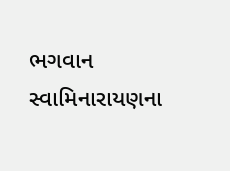ભગવાન સ્વામિનારાયણના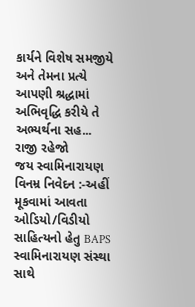કાર્યને વિશેષ સમજીયે અને તેમના પ્રત્યે આપણી શ્રદ્ધામાં અભિવૃદ્ધિ કરીયે તે અભ્યર્થના સહ...
રાજી રહેજો
જય સ્વામિનારાયણ
વિનમ્ર નિવેદન :-અહીં મૂકવામાં આવતા ઓડિયો/વિડીયો સાહિત્યનો હેતુ BAPS સ્વામિનારાયણ સંસ્થા સાથે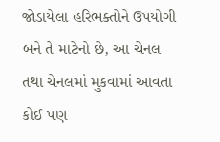જોડાયેલા હરિભક્તોને ઉપયોગી બને તે માટેનો છે, આ ચેનલ તથા ચેનલમાં મુકવામાં આવતા કોઈ પણ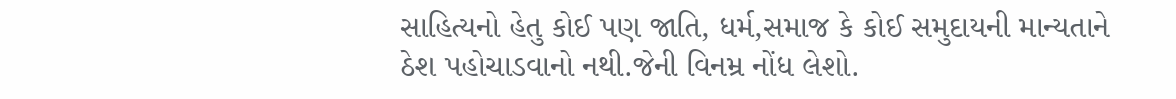સાહિત્યનો હેતુ કોઈ પણ જાતિ, ધર્મ,સમાજ કે કોઈ સમુદાયની માન્યતાને ઠેશ પહોચાડવાનો નથી.જેની વિનમ્ર નોંધ લેશો.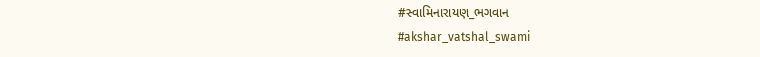#સ્વામિનારાયણ_ભગવાન
#akshar_vatshal_swami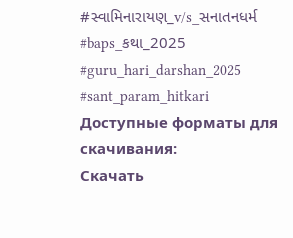#સ્વામિનારાયણ_v/s_સનાતનધર્મ
#baps_કથા_2025
#guru_hari_darshan_2025
#sant_param_hitkari
Доступные форматы для скачивания:
Скачать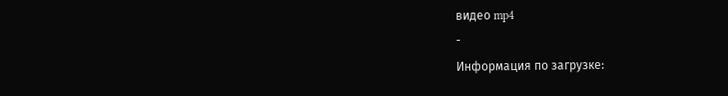видео mp4
-
Информация по загрузке: